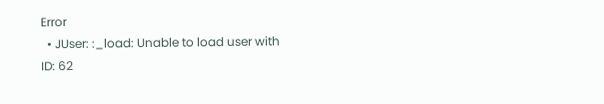Error
  • JUser: :_load: Unable to load user with ID: 62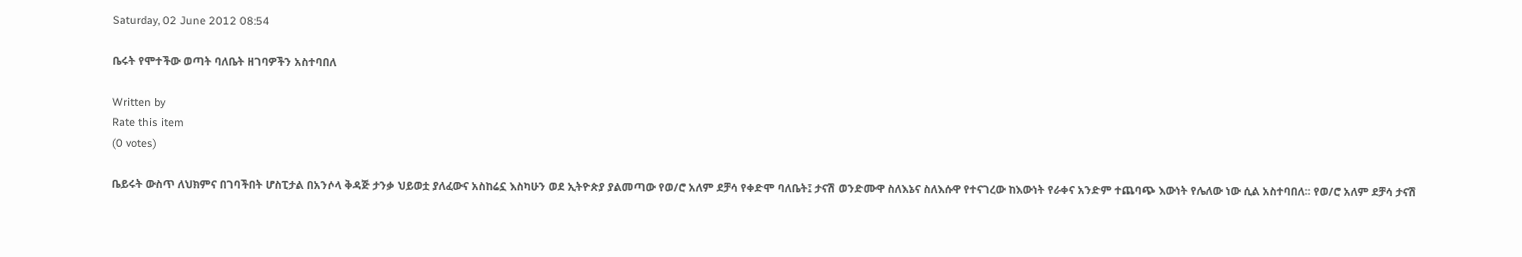Saturday, 02 June 2012 08:54

ቤሩት የሞተችው ወጣት ባለቤት ዘገባዎችን አስተባበለ

Written by
Rate this item
(0 votes)

ቤይሩት ውስጥ ለህክምና በገባችበት ሆስፒታል በአንሶላ ቅዳጅ ታንቃ ህይወቷ ያለፈውና አስከሬኗ እስካሁን ወደ ኢትዮጵያ ያልመጣው የወ/ሮ አለም ደቻሳ የቀድሞ ባለቤት፤ ታናሽ ወንድሙዋ ስለእኔና ስለእሱዋ የተናገረው ከእውነት የራቀና አንድም ተጨባጭ እውነት የሌለው ነው ሲል አስተባበለ፡፡ የወ/ሮ አለም ደቻሳ ታናሽ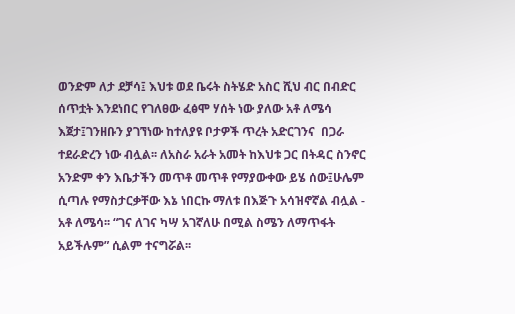ወንድም ለታ ደቻሳ፤ እህቱ ወደ ቤሩት ስትሄድ አስር ሺህ ብር በብድር ሰጥቷት እንደነበር የገለፀው ፈፅሞ ሃሰት ነው ያለው አቶ ለሜሳ እጀታ፤ገንዘቡን ያገኘነው ከተለያዩ ቦታዎች ጥረት አድርገንና  በጋራ ተደራድረን ነው ብሏል፡፡ ለአስራ አራት አመት ከእህቱ ጋር በትዳር ስንኖር አንድም ቀን እቤታችን መጥቶ መጥቶ የማያውቀው ይሄ ሰው፤ሁሌም ሲጣሉ የማስታርቃቸው እኔ ነበርኩ ማለቱ በእጅጉ አሳዝኖኛል ብሏል - አቶ ለሜሳ፡፡ “ገና ለገና ካሣ አገኛለሁ በሚል ስሜን ለማጥፋት አይችሉም” ሲልም ተናግሯል፡፡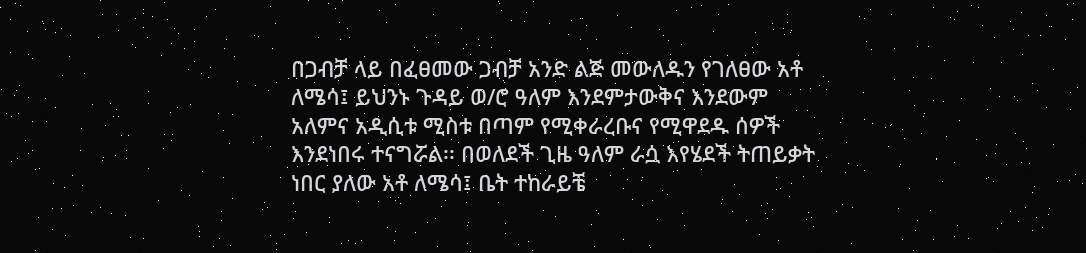በጋብቻ ላይ በፈፀመው ጋብቻ አንድ ልጅ መውለዱን የገለፀው አቶ ለሜሳ፤ ይህንኑ ጉዳይ ወ/ሮ ዓለም እንደምታውቅና እንደውም አለምና አዲሲቱ ሚስቱ በጣም የሚቀራረቡና የሚዋደዱ ሰዎች እንደነበሩ ተናግሯል፡፡ በወለደች ጊዜ ዓለም ራሷ እየሄደች ትጠይቃት ነበር ያለው አቶ ለሜሳ፤ ቤት ተከራይቼ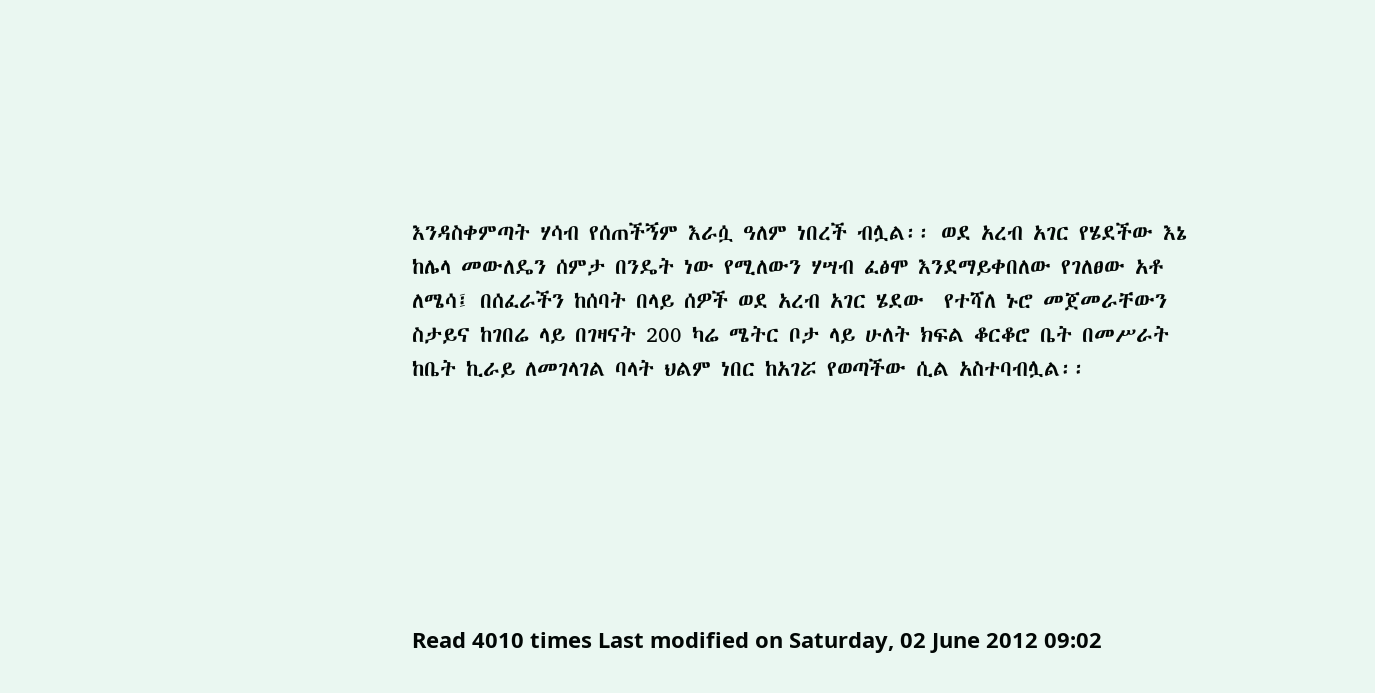እንዳስቀምጣት ሃሳብ የሰጠችኝም እራሷ ዓለም ነበረች ብሏል፡፡ ወደ አረብ አገር የሄደችው እኔ ከሌላ መውለዴን ሰምታ በንዴት ነው የሚለውን ሃሣብ ፈፅሞ እንደማይቀበለው የገለፀው አቶ ለሜሳ፤ በሰፈራችን ከሰባት በላይ ሰዎች ወደ አረብ አገር ሄደው  የተሻለ ኑሮ መጀመራቸውን ስታይና ከገበሬ ላይ በገዛናት 200 ካሬ ሜትር ቦታ ላይ ሁለት ክፍል ቆርቆሮ ቤት በመሥራት ከቤት ኪራይ ለመገላገል ባላት ህልም ነበር ከአገሯ የወጣችው ሲል አስተባብሏል፡፡







Read 4010 times Last modified on Saturday, 02 June 2012 09:02